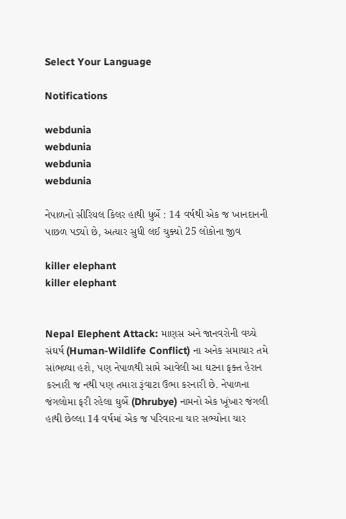Select Your Language

Notifications

webdunia
webdunia
webdunia
webdunia

નેપાળનો સીરિયલ કિલર હાથી ધુર્બે : 14 વર્ષથી એક જ ખાનદાનની પાછળ પડ્યો છે, અત્યાર સુધી લઈ ચુક્યો 25 લોકોના જીવ

killer elephant
killer elephant


Nepal Elephent Attack: માણસ અને જાનવરોની વચ્ચે સંઘર્ષ (Human-Wildlife Conflict) ના અનેક સમાચાર તમે સાંભળ્યા હશે, પણ નેપાળથી સામે આવેલી આ ઘટના ફક્ત હેરાન કરનારી જ નથી પણ તમારા રૂંવાટા ઉભા કરનારી છે. નેપાળના જંગલોમા ફરી રહેલા ઘુર્બે (Dhrubye) નામનો એક ખૂંખાર જંગલી હાથી છેલ્લા 14 વર્ષમાં એક જ પરિવારના ચાર સભ્યોના ચાર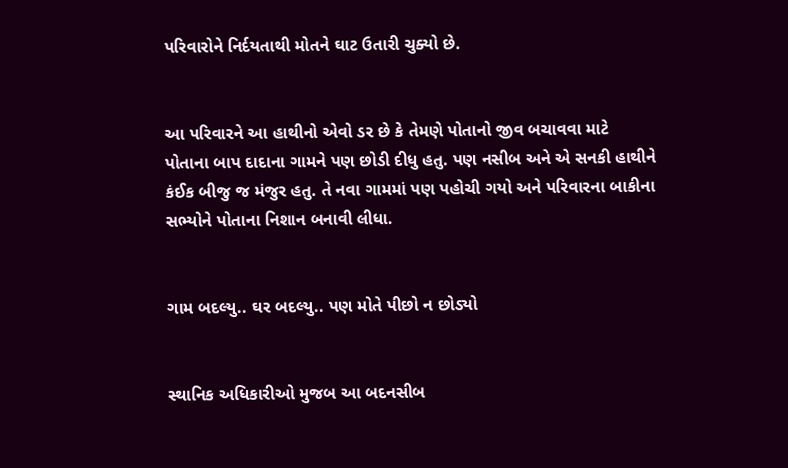પરિવારોને નિર્દયતાથી મોતને ઘાટ ઉતારી ચુક્યો છે.


આ પરિવારને આ હાથીનો એવો ડર છે કે તેમણે પોતાનો જીવ બચાવવા માટે પોતાના બાપ દાદાના ગામને પણ છોડી દીધુ હતુ. પણ નસીબ અને એ સનકી હાથીને કંઈક બીજુ જ મંજુર હતુ. તે નવા ગામમાં પણ પહોચી ગયો અને પરિવારના બાકીના સભ્યોને પોતાના નિશાન બનાવી લીધા.


ગામ બદલ્યુ.. ઘર બદલ્યુ.. પણ મોતે પીછો ન છોડ્યો


સ્થાનિક અધિકારીઓ મુજબ આ બદનસીબ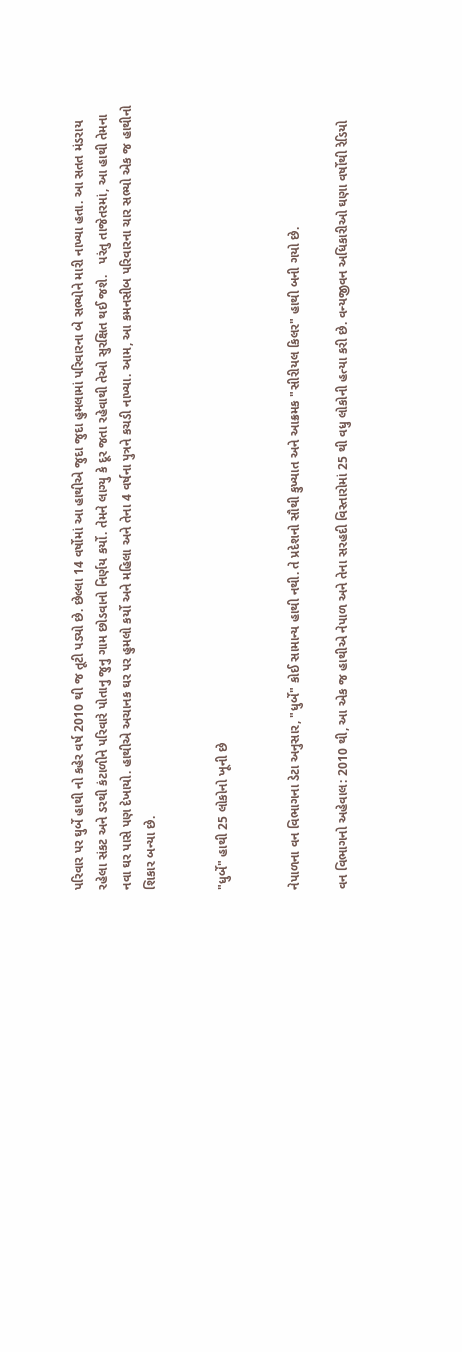પરિવાર પર ઘુર્બે હાથી નો કહેર વર્ષ 2010 થી જ તૂટી પડ્યો છે. છેલ્લા 14 વર્ષોમાં આ હાથીએ જુદા જુદા હુમલામાં પરિવારના બે સભ્યોને મારી નાખ્યા હતા. આ સતત મંડરાય રહેલા સંકટ અને ડરથી કંટાળીને પરિવારે પોતાનુ જુનુ ગામ છોડવાનો નિર્ણય કર્યો. તેમને લાગ્યુ કે દૂર જતા રહેવાથી તેઓ સુરક્ષિત થઈ જશે.   પરંતુ તાજેતરમાં, આ હાથી તેમના નવા ઘર પાસે પણ દેખાયો. હાથીએ અચાનક ઘર પર હુમલો કર્યો અને મહિલા અને તેના 4 વર્ષના પુત્રને કચડી નાખ્યા. આમ, આ કમનસીબ પરિવારના ચાર સભ્યો એક જ હાથીનો શિકાર બન્યા છે.


"ધુર્બે" હાથી 25 લોકોનો ખૂની છે


નેપાળના વન વિભાગના ડેટા અનુસાર, "ધુર્બે" કોઈ સામાન્ય હાથી નથી. તે પ્રદેશનો સૌથી કુખ્યાત અને આક્રમક "સીરીયલ કિલર" હાથી બની ગયો છે.

વન વિભાગનો અહેવાલ: 2010 થી, આ એક જ હાથીએ નેપાળ અને તેના સરહદી વિસ્તારોમાં 25 થી વધુ લોકોની હત્યા કરી છે. વન્યજીવન અધિકારીઓ ઘણા વર્ષોથી રેડિયો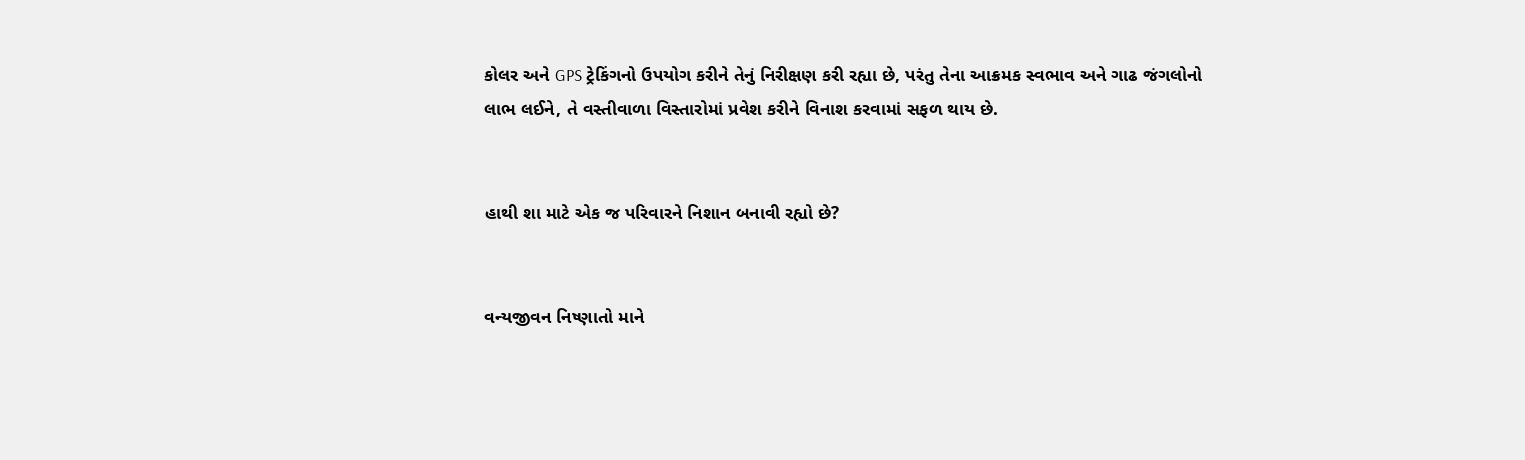કોલર અને GPS ટ્રેકિંગનો ઉપયોગ કરીને તેનું નિરીક્ષણ કરી રહ્યા છે, પરંતુ તેના આક્રમક સ્વભાવ અને ગાઢ જંગલોનો લાભ લઈને, તે વસ્તીવાળા વિસ્તારોમાં પ્રવેશ કરીને વિનાશ કરવામાં સફળ થાય છે.


હાથી શા માટે એક જ પરિવારને નિશાન બનાવી રહ્યો છે?


વન્યજીવન નિષ્ણાતો માને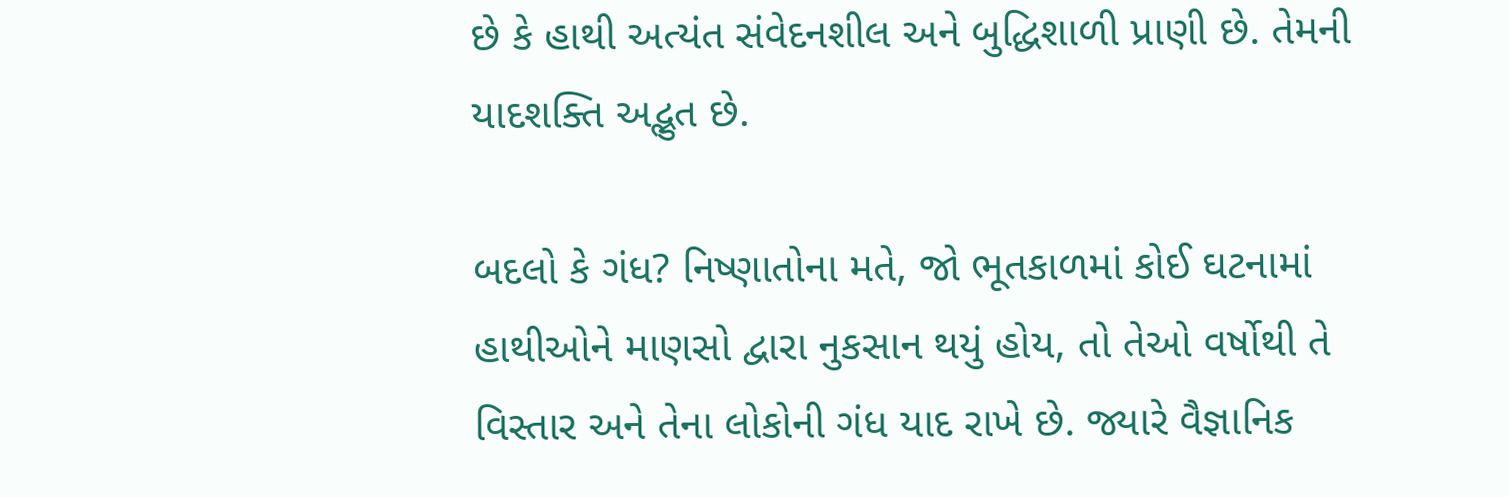છે કે હાથી અત્યંત સંવેદનશીલ અને બુદ્ધિશાળી પ્રાણી છે. તેમની યાદશક્તિ અદ્ભુત છે.

બદલો કે ગંધ? નિષ્ણાતોના મતે, જો ભૂતકાળમાં કોઈ ઘટનામાં હાથીઓને માણસો દ્વારા નુકસાન થયું હોય, તો તેઓ વર્ષોથી તે વિસ્તાર અને તેના લોકોની ગંધ યાદ રાખે છે. જ્યારે વૈજ્ઞાનિક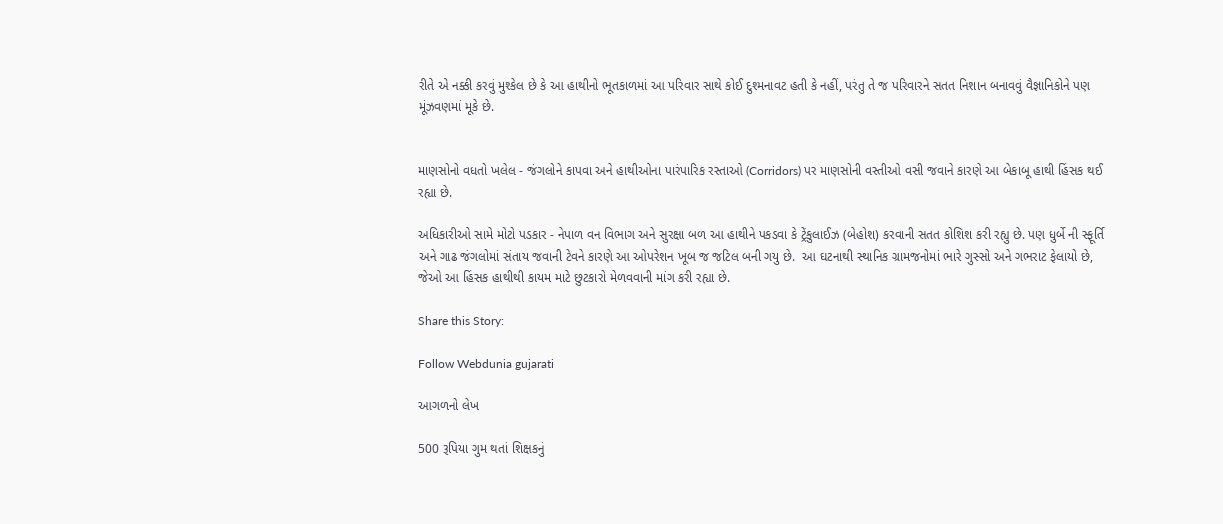રીતે એ નક્કી કરવું મુશ્કેલ છે કે આ હાથીનો ભૂતકાળમાં આ પરિવાર સાથે કોઈ દુશ્મનાવટ હતી કે નહીં, પરંતુ તે જ પરિવારને સતત નિશાન બનાવવું વૈજ્ઞાનિકોને પણ મૂંઝવણમાં મૂકે છે.


માણસોનો વધતો ખલેલ - જંગલોને કાપવા અને હાથીઓના પારંપારિક રસ્તાઓ (Corridors) પર માણસોની વસ્તીઓ વસી જવાને કારણે આ બેકાબૂ હાથી હિંસક થઈ રહ્યા છે.

અધિકારીઓ સામે મોટો પડકાર - નેપાળ વન વિભાગ અને સુરક્ષા બળ આ હાથીને પકડવા કે ટ્રેંકુલાઈઝ (બેહોશ) કરવાની સતત કોશિશ કરી રહ્યુ છે. પણ ધુર્બે ની સ્ફૂર્તિ અને ગાઢ જંગલોમાં સંતાય જવાની ટેવને કારણે આ ઓપરેશન ખૂબ જ જટિલ બની ગયુ છે.  આ ઘટનાથી સ્થાનિક ગ્રામજનોમાં ભારે ગુસ્સો અને ગભરાટ ફેલાયો છે, જેઓ આ હિંસક હાથીથી કાયમ માટે છુટકારો મેળવવાની માંગ કરી રહ્યા છે.

Share this Story:

Follow Webdunia gujarati

આગળનો લેખ

500 રૂપિયા ગુમ થતાં શિક્ષકનું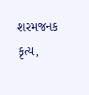શરમજનક કૃત્ય,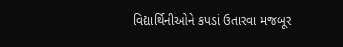વિદ્યાર્થિનીઓને કપડાં ઉતારવા મજબૂર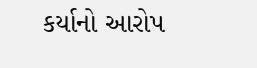કર્યાનો આરોપ